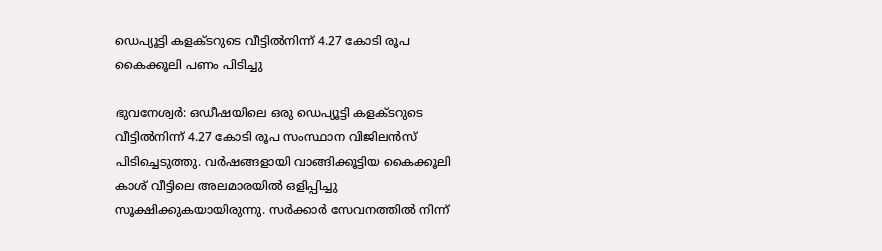ഡെപ്യൂട്ടി കളക്ടറുടെ വീട്ടിൽനിന്ന് 4.27 കോടി രൂപ കൈക്കൂലി പണം പിടിച്ചു

ഭുവനേശ്വര്‍: ഒഡീഷയിലെ ഒരു ഡെപ്യൂട്ടി കളക്ടറുടെ വീട്ടില്‍നിന്ന് 4.27 കോടി രൂപ സംസ്ഥാന വിജിലന്‍സ് പിടിച്ചെടുത്തു. വര്‍ഷങ്ങളായി വാങ്ങിക്കൂട്ടിയ കൈക്കൂലി കാശ് വീട്ടിലെ അലമാരയില്‍ ഒളിപ്പിച്ചു സൂക്ഷിക്കുകയായിരുന്നു. സര്‍ക്കാര്‍ സേവനത്തില്‍ നിന്ന്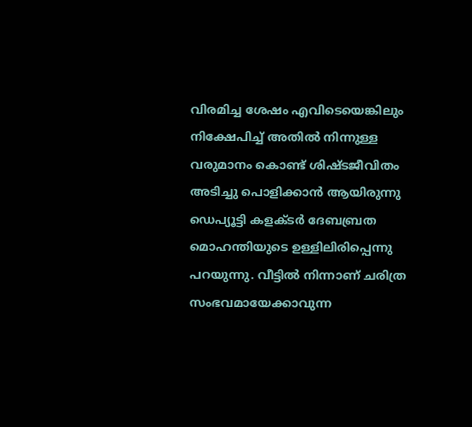വിരമിച്ച ശേഷം എവിടെയെങ്കിലും നിക്ഷേപിച്ച് അതില്‍ നിന്നുള്ള വരുമാനം കൊണ്ട് ശിഷ്ടജീവിതം അടിച്ചു പൊളിക്കാന്‍ ആയിരുന്നു ഡെപ്യൂട്ടി കളക്ടര്‍ ദേബബ്രത മൊഹന്തിയുടെ ഉള്ളിലിരിപ്പെന്നു പറയുന്നു. വീട്ടില്‍ നിന്നാണ് ചരിത്ര സംഭവമായേക്കാവുന്ന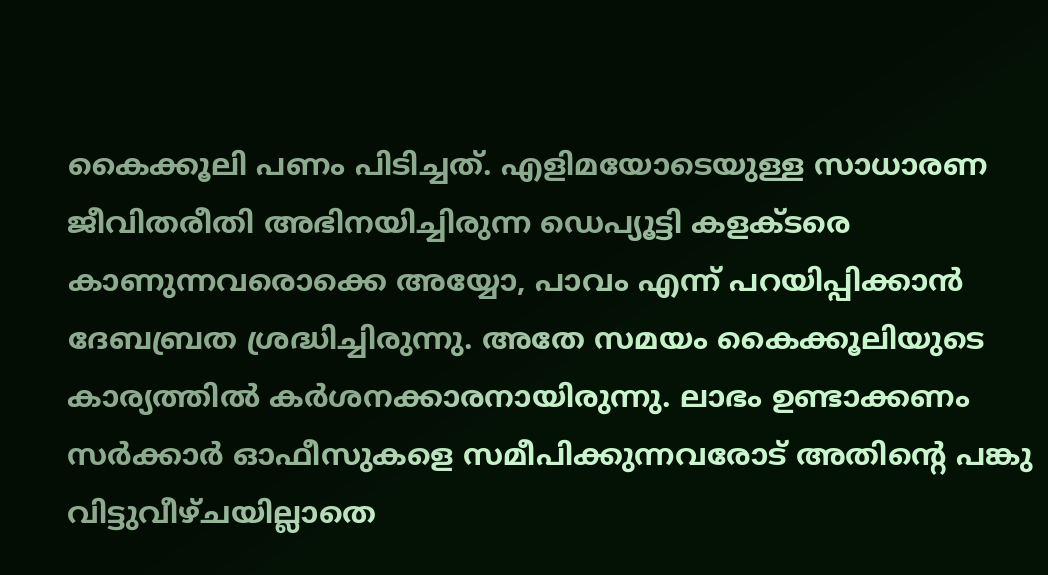കൈക്കൂലി പണം പിടിച്ചത്. എളിമയോടെയുള്ള സാധാരണ ജീവിതരീതി അഭിനയിച്ചിരുന്ന ഡെപ്യൂട്ടി കളക്ടരെ കാണുന്നവരൊക്കെ അയ്യോ, പാവം എന്ന് പറയിപ്പിക്കാന്‍ ദേബബ്രത ശ്രദ്ധിച്ചിരുന്നു. അതേ സമയം കൈക്കൂലിയുടെ കാര്യത്തില്‍ കര്‍ശനക്കാരനായിരുന്നു. ലാഭം ഉണ്ടാക്കണം സര്‍ക്കാര്‍ ഓഫീസുകളെ സമീപിക്കുന്നവരോട് അതിന്റെ പങ്കു വിട്ടുവീഴ്ചയില്ലാതെ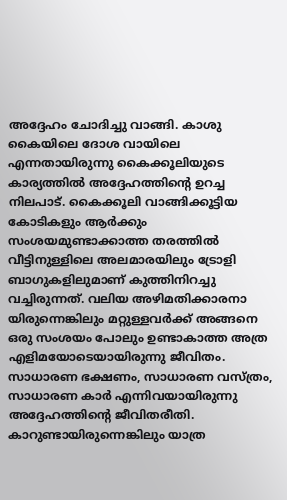അദ്ദേഹം ചോദിച്ചു വാങ്ങി. കാശു കൈയിലെ ദോശ വായിലെ എന്നതായിരുന്നു കൈക്കൂലിയുടെ കാര്യത്തില്‍ അദ്ദേഹത്തിന്റെ ഉറച്ച നിലപാട്. കൈക്കൂലി വാങ്ങിക്കൂട്ടിയ കോടികളും ആര്‍ക്കും സംശയമുണ്ടാക്കാത്ത തരത്തില്‍ വീട്ടിനുള്ളിലെ അലമാരയിലും ട്രോളി ബാഗുകളിലുമാണ് കുത്തിനിറച്ചു വച്ചിരുന്നത്. വലിയ അഴിമതിക്കാരനാ യിരുന്നെങ്കിലും മറ്റുള്ളവര്‍ക്ക് അങ്ങനെ ഒരു സംശയം പോലും ഉണ്ടാകാത്ത അത്ര എളിമയോടെയായിരുന്നു ജീവിതം. സാധാരണ ഭക്ഷണം, സാധാരണ വസ്ത്രം, സാധാരണ കാര്‍ എന്നിവയായിരുന്നു അദ്ദേഹത്തിന്റെ ജീവിതരീതി. കാറുണ്ടായിരുന്നെങ്കിലും യാത്ര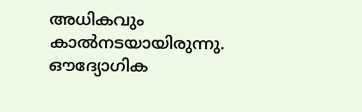അധികവും കാല്‍നടയായിരുന്നു. ഔദ്യോഗിക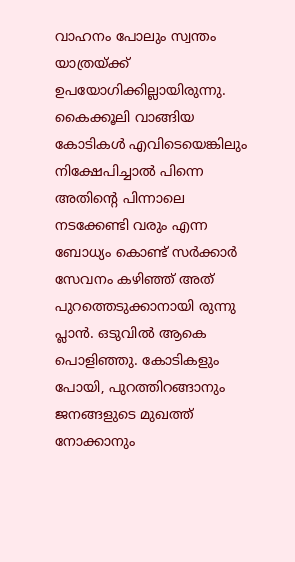വാഹനം പോലും സ്വന്തം യാത്രയ്ക്ക് ഉപയോഗിക്കില്ലായിരുന്നു. കൈക്കൂലി വാങ്ങിയ കോടികള്‍ എവിടെയെങ്കിലും നിക്ഷേപിച്ചാല്‍ പിന്നെ അതിന്റെ പിന്നാലെ നടക്കേണ്ടി വരും എന്ന ബോധ്യം കൊണ്ട് സര്‍ക്കാര്‍ സേവനം കഴിഞ്ഞ് അത് പുറത്തെടുക്കാനായി രുന്നു പ്ലാന്‍. ഒടുവില്‍ ആകെ പൊളിഞ്ഞു. കോടികളും പോയി, പുറത്തിറങ്ങാനും ജനങ്ങളുടെ മുഖത്ത് നോക്കാനും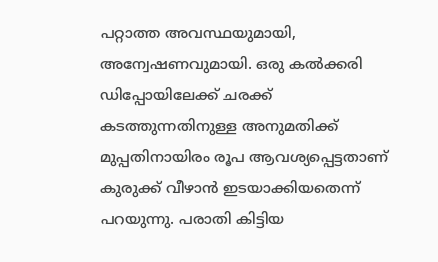പറ്റാത്ത അവസ്ഥയുമായി, അന്വേഷണവുമായി. ഒരു കല്‍ക്കരി ഡിപ്പോയിലേക്ക് ചരക്ക് കടത്തുന്നതിനുള്ള അനുമതിക്ക് മുപ്പതിനായിരം രൂപ ആവശ്യപ്പെട്ടതാണ് കുരുക്ക് വീഴാന്‍ ഇടയാക്കിയതെന്ന് പറയുന്നു. പരാതി കിട്ടിയ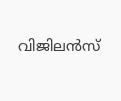വിജിലന്‍സ്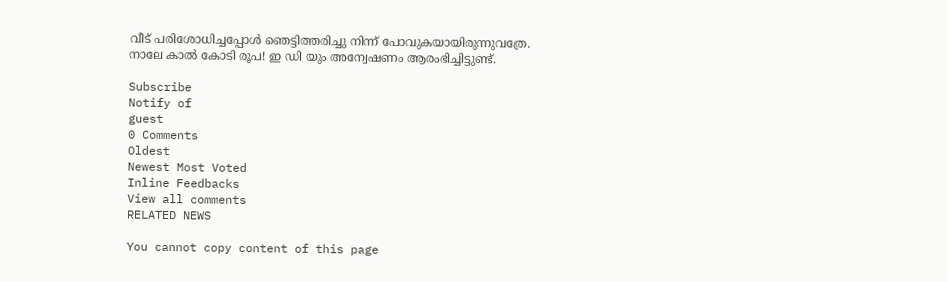വീട് പരിശോധിച്ചപ്പോള്‍ ഞെട്ടിത്തരിച്ചു നിന്ന് പോവുകയായിരുന്നുവത്രേ. നാലേ കാല്‍ കോടി രൂപ! ഇ ഡി യും അന്വേഷണം ആരംഭിച്ചിട്ടുണ്ട്.

Subscribe
Notify of
guest
0 Comments
Oldest
Newest Most Voted
Inline Feedbacks
View all comments
RELATED NEWS

You cannot copy content of this page